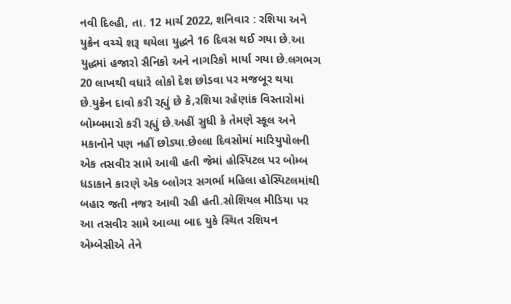નવી દિલ્હી, તા. 12 માર્ચ 2022, શનિવાર : રશિયા અને યુક્રેન વચ્ચે શરૂ થયેલા યુદ્ધને 16 દિવસ થઈ ગયા છે.આ યુદ્ધમાં હજારો સૈનિકો અને નાગરિકો માર્યા ગયા છે.લગભગ 20 લાખથી વધારે લોકો દેશ છોડવા પર મજબૂર થયા છે.યુક્રેન દાવો કરી રહ્યું છે કે,રશિયા રહેણાંક વિસ્તારોમાં બોમ્બમારો કરી રહ્યું છે.અહીં સુધી કે તેમણે સ્કૂલ અને મકાનોને પણ નહીં છોડ્યા.છેલ્લા દિવસોમાં મારિયુપોલની એક તસવીર સામે આવી હતી જેમાં હોસ્પિટલ પર બોમ્બ ધડાકાને કારણે એક બ્લોગર સગર્ભા મહિલા હોસ્પિટલમાંથી બહાર જતી નજર આવી રહી હતી.સોશિયલ મીડિયા પર આ તસવીર સામે આવ્યા બાદ યુકે સ્થિત રશિયન એમ્બેસીએ તેને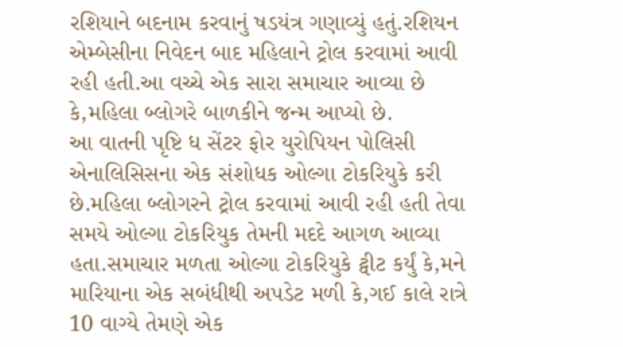રશિયાને બદનામ કરવાનું ષડયંત્ર ગણાવ્યું હતું.રશિયન એમ્બેસીના નિવેદન બાદ મહિલાને ટ્રોલ કરવામાં આવી રહી હતી.આ વચ્ચે એક સારા સમાચાર આવ્યા છે કે,મહિલા બ્લોગરે બાળકીને જન્મ આપ્યો છે.
આ વાતની પૃષ્ટિ ધ સેંટર ફોર યુરોપિયન પોલિસી એનાલિસિસના એક સંશોધક ઓલ્ગા ટોકરિયુકે કરી છે.મહિલા બ્લોગરને ટ્રોલ કરવામાં આવી રહી હતી તેવા સમયે ઓલ્ગા ટોકરિયુક તેમની મદદે આગળ આવ્યા હતા.સમાચાર મળતા ઓલ્ગા ટોકરિયુકે ટ્વીટ કર્યું કે,મને મારિયાના એક સબંધીથી અપડેટ મળી કે,ગઈ કાલે રાત્રે 10 વાગ્યે તેમણે એક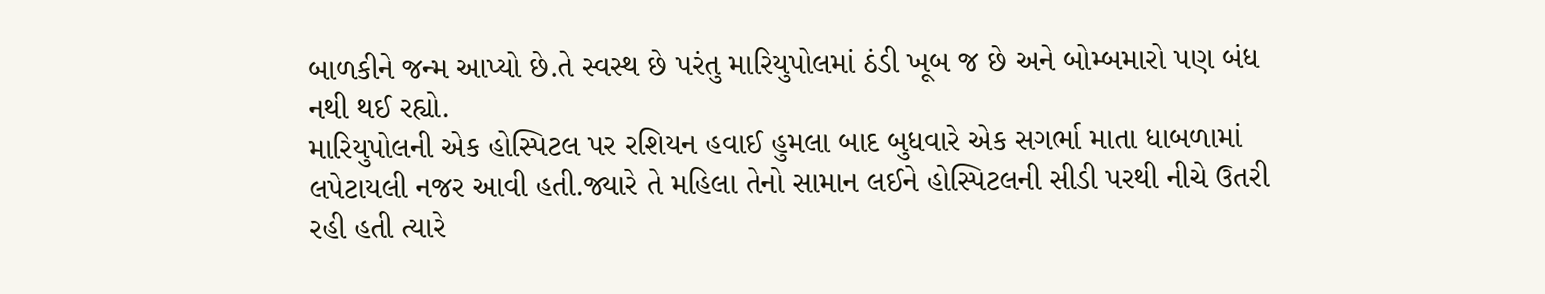બાળકીને જન્મ આપ્યો છે.તે સ્વસ્થ છે પરંતુ મારિયુપોલમાં ઠંડી ખૂબ જ છે અને બોમ્બમારો પણ બંધ નથી થઈ રહ્યો.
મારિયુપોલની એક હોસ્પિટલ પર રશિયન હવાઈ હુમલા બાદ બુધવારે એક સગર્ભા માતા ધાબળામાં લપેટાયલી નજર આવી હતી.જ્યારે તે મહિલા તેનો સામાન લઈને હોસ્પિટલની સીડી પરથી નીચે ઉતરી રહી હતી ત્યારે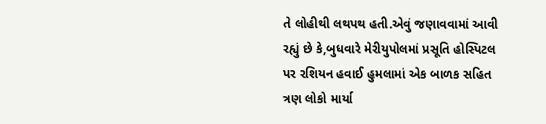તે લોહીથી લથપથ હતી.એવું જણાવવામાં આવી રહ્યું છે કે,બુધવારે મેરીયુપોલમાં પ્રસૂતિ હોસ્પિટલ પર રશિયન હવાઈ હુમલામાં એક બાળક સહિત ત્રણ લોકો માર્યા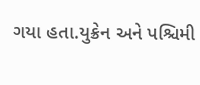ગયા હતા.યુક્રેન અને પશ્ચિમી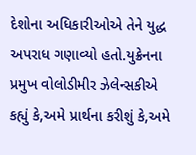દેશોના અધિકારીઓએ તેને યુદ્ધ અપરાધ ગણાવ્યો હતો.યુક્રેનના પ્રમુખ વોલોડીમીર ઝેલેન્સકીએ કહ્યું કે,અમે પ્રાર્થના કરીશું કે,અમે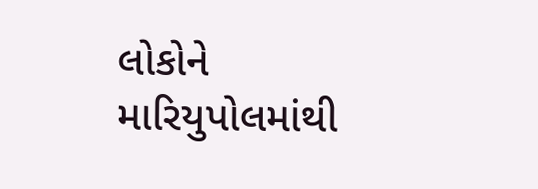લોકોને મારિયુપોલમાંથી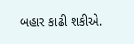બહાર કાઢી શકીએ.